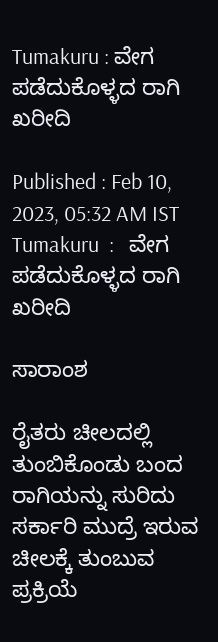Tumakuru : ವೇಗ ಪಡೆದುಕೊಳ್ಳದ ರಾಗಿ ಖರೀದಿ

Published : Feb 10, 2023, 05:32 AM IST
Tumakuru  :   ವೇಗ ಪಡೆದುಕೊಳ್ಳದ ರಾಗಿ ಖರೀದಿ

ಸಾರಾಂಶ

ರೈತರು ಚೀಲದಲ್ಲಿ ತುಂಬಿಕೊಂಡು ಬಂದ ರಾಗಿಯನ್ನು ಸುರಿದು ಸರ್ಕಾರಿ ಮುದ್ರೆ ಇರುವ ಚೀಲಕ್ಕೆ ತುಂಬುವ ಪ್ರಕ್ರಿಯೆ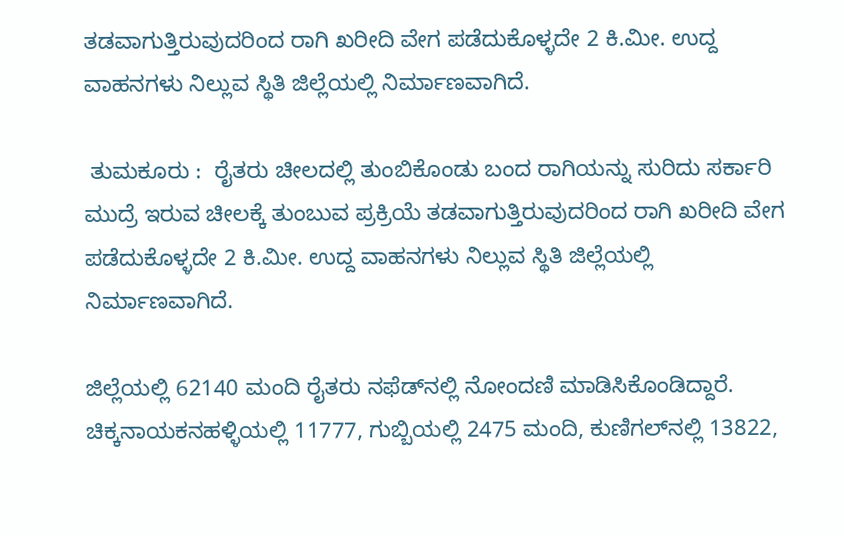ತಡವಾಗುತ್ತಿರುವುದರಿಂದ ರಾಗಿ ಖರೀದಿ ವೇಗ ಪಡೆದುಕೊಳ್ಳದೇ 2 ಕಿ.ಮೀ. ಉದ್ದ ವಾಹನಗಳು ನಿಲ್ಲುವ ಸ್ಥಿತಿ ಜಿಲ್ಲೆಯಲ್ಲಿ ನಿರ್ಮಾಣವಾಗಿದೆ.

 ತುಮಕೂರು :  ರೈತರು ಚೀಲದಲ್ಲಿ ತುಂಬಿಕೊಂಡು ಬಂದ ರಾಗಿಯನ್ನು ಸುರಿದು ಸರ್ಕಾರಿ ಮುದ್ರೆ ಇರುವ ಚೀಲಕ್ಕೆ ತುಂಬುವ ಪ್ರಕ್ರಿಯೆ ತಡವಾಗುತ್ತಿರುವುದರಿಂದ ರಾಗಿ ಖರೀದಿ ವೇಗ ಪಡೆದುಕೊಳ್ಳದೇ 2 ಕಿ.ಮೀ. ಉದ್ದ ವಾಹನಗಳು ನಿಲ್ಲುವ ಸ್ಥಿತಿ ಜಿಲ್ಲೆಯಲ್ಲಿ ನಿರ್ಮಾಣವಾಗಿದೆ.

ಜಿಲ್ಲೆಯಲ್ಲಿ 62140 ಮಂದಿ ರೈತರು ನಫೆಡ್‌ನಲ್ಲಿ ನೋಂದಣಿ ಮಾಡಿಸಿಕೊಂಡಿದ್ದಾರೆ. ಚಿಕ್ಕನಾಯಕನಹಳ್ಳಿಯಲ್ಲಿ 11777, ಗುಬ್ಬಿಯಲ್ಲಿ 2475 ಮಂದಿ, ಕುಣಿಗಲ್‌ನಲ್ಲಿ 13822,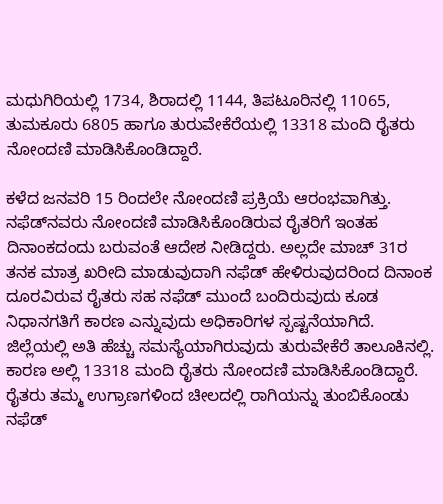ಮಧುಗಿರಿಯಲ್ಲಿ 1734, ಶಿರಾದಲ್ಲಿ 1144, ತಿಪಟೂರಿನಲ್ಲಿ 11065, ತುಮಕೂರು 6805 ಹಾಗೂ ತುರುವೇಕೆರೆಯಲ್ಲಿ 13318 ಮಂದಿ ರೈತರು ನೋಂದಣಿ ಮಾಡಿಸಿಕೊಂಡಿದ್ದಾರೆ.

ಕಳೆದ ಜನವರಿ 15 ರಿಂದಲೇ ನೋಂದಣಿ ಪ್ರಕ್ರಿಯೆ ಆರಂಭವಾಗಿತ್ತು. ನಫೆಡ್‌ನವರು ನೋಂದಣಿ ಮಾಡಿಸಿಕೊಂಡಿರುವ ರೈತರಿಗೆ ಇಂತಹ ದಿನಾಂಕದಂದು ಬರುವಂತೆ ಆದೇಶ ನೀಡಿದ್ದರು. ಅಲ್ಲದೇ ಮಾಚ್‌ 31ರ ತನಕ ಮಾತ್ರ ಖರೀದಿ ಮಾಡುವುದಾಗಿ ನಫೆಡ್‌ ಹೇಳಿರುವುದರಿಂದ ದಿನಾಂಕ ದೂರವಿರುವ ರೈತರು ಸಹ ನಫೆಡ್‌ ಮುಂದೆ ಬಂದಿರುವುದು ಕೂಡ ನಿಧಾನಗತಿಗೆ ಕಾರಣ ಎನ್ನುವುದು ಅಧಿಕಾರಿಗಳ ಸ್ಪಷ್ಟನೆಯಾಗಿದೆ. ಜಿಲ್ಲೆಯಲ್ಲಿ ಅತಿ ಹೆಚ್ಚು ಸಮಸ್ಯೆಯಾಗಿರುವುದು ತುರುವೇಕೆರೆ ತಾಲೂಕಿನಲ್ಲಿ. ಕಾರಣ ಅಲ್ಲಿ 13318 ಮಂದಿ ರೈತರು ನೋಂದಣಿ ಮಾಡಿಸಿಕೊಂಡಿದ್ದಾರೆ. ರೈತರು ತಮ್ಮ ಉಗ್ರಾಣಗಳಿಂದ ಚೀಲದಲ್ಲಿ ರಾಗಿಯನ್ನು ತುಂಬಿಕೊಂಡು ನಫೆಡ್‌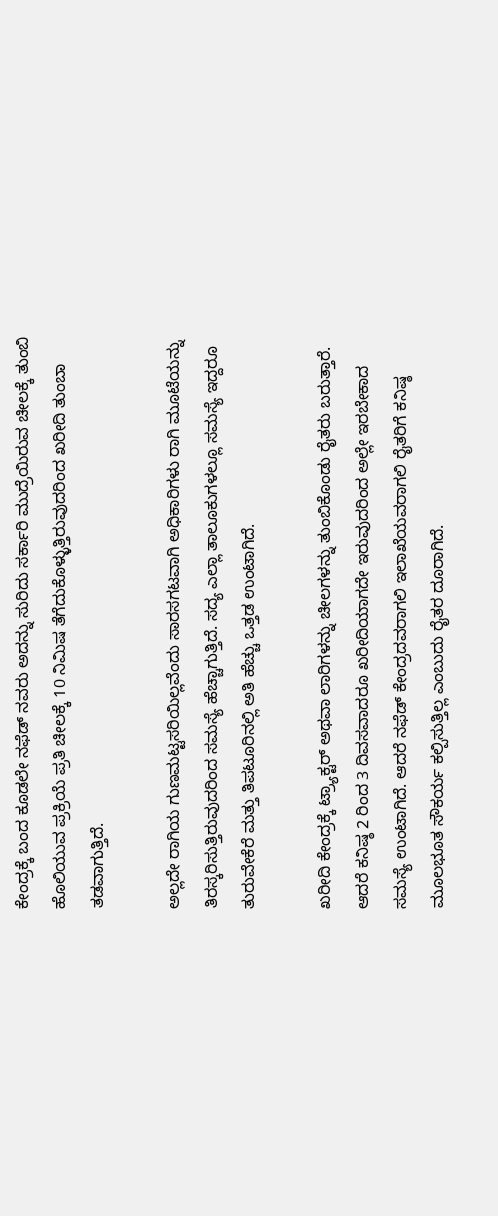ಕೇಂದ್ರಕ್ಕೆ ಬಂದ ಕೂಡಲೇ ನಫೆಡ್‌ ನವರು ಅದನ್ನು ಸುರಿದು ಸರ್ಕಾರಿ ಮುದ್ರೆಯಿರುವ ಚೀಲಕ್ಕೆ ತುಂಬಿ ಹೊಲಿಯುವ ಪ್ರಕ್ರಿಯೆ ಪ್ರತಿ ಚೀಲಕ್ಕೆ 10 ನಿಮಿಷ ತೆಗೆದುಕೊಳ್ಳುತ್ತಿರುವುದರಿಂದ ಖರೀದಿ ತುಂಬಾ ತಡವಾಗುತ್ತಿದೆ.

ಅಲ್ಲದೇ ರಾಗಿಯ ಗುಣಮಟ್ಟಸರಿಯಿಲ್ಲವೆಂದು ಸಾರಸಗಟವಾಗಿ ಅಧಿಕಾರಿಗಳು ರಾಗಿ ಮೂಟೆಯನ್ನು ತಿರಸ್ಕರಿಸುತ್ತಿರುವುದರಿಂದ ಸಮಸ್ಯೆ ಹೆಚ್ಚಾಗುತ್ತಿದೆ. ಸದ್ಯ ಎಲ್ಲಾ ತಾಲೂಕುಗಳಲ್ಲೂ ಸಮಸ್ಯೆ ಇದ್ದರೂ ತುರುವೇಕೆರೆ ಮತ್ತು ತಿಪಟೂರಿನಲ್ಲಿ ಅತಿ ಹೆಚ್ಚು ಒತ್ತಡ ಉಂಟಾಗಿದೆ.

ಖರೀದಿ ಕೇಂದ್ರಕ್ಕೆ ಟ್ರ್ಯಾಕ್ಟರ್‌ ಅಥವಾ ಲಾರಿಗಳನ್ನು ಚೀಲಗಳನ್ನು ತುಂಬಿಕೊಂಡು ರೈತರು ಬರುತ್ತಾರೆ. ಆದರೆ ಕನಿಷ್ಠ 2 ರಿಂದ 3 ದಿವಸವಾದರೂ ಖರೀದಿಯಾಗದೇ ಇರುವುದರಿಂದ ಅಲ್ಲೇ ಇರಬೇಕಾದ ಸಮಸ್ಯೆ ಉಂಟಾಗಿದೆ. ಆದರೆ ನಫೆಡ್‌ ಕೇಂದ್ರದವರಾಗಲಿ ಇಲಾಖೆಯವರಾಗಲಿ ರೈತರಿಗೆ ಕನಿಷ್ಠ ಮೂಲಭೂತ ಸೌಕರ್ಯ ಕಲ್ಪಿಸುತ್ತಿಲ್ಲ ಎಂಬುದು ರೈತರ ದೂರಾಗಿದೆ.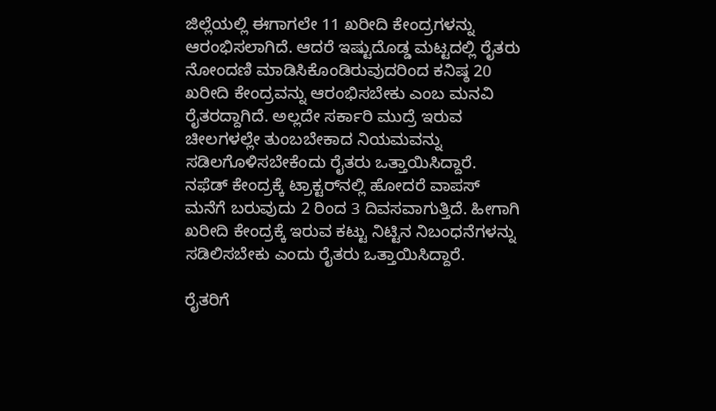ಜಿಲ್ಲೆಯಲ್ಲಿ ಈಗಾಗಲೇ 11 ಖರೀದಿ ಕೇಂದ್ರಗಳನ್ನು ಆರಂಭಿಸಲಾಗಿದೆ. ಆದರೆ ಇಷ್ಟುದೊಡ್ಡ ಮಟ್ಟದಲ್ಲಿ ರೈತರು ನೋಂದಣಿ ಮಾಡಿಸಿಕೊಂಡಿರುವುದರಿಂದ ಕನಿಷ್ಠ 20 ಖರೀದಿ ಕೇಂದ್ರವನ್ನು ಆರಂಭಿಸಬೇಕು ಎಂಬ ಮನವಿ ರೈತರದ್ದಾಗಿದೆ. ಅಲ್ಲದೇ ಸರ್ಕಾರಿ ಮುದ್ರೆ ಇರುವ ಚೀಲಗಳಲ್ಲೇ ತುಂಬಬೇಕಾದ ನಿಯಮವನ್ನು ಸಡಿಲಗೊಳಿಸಬೇಕೆಂದು ರೈತರು ಒತ್ತಾಯಿಸಿದ್ದಾರೆ. ನಫೆಡ್‌ ಕೇಂದ್ರಕ್ಕೆ ಟ್ರಾಕ್ಟರ್‌ನಲ್ಲಿ ಹೋದರೆ ವಾಪಸ್‌ ಮನೆಗೆ ಬರುವುದು 2 ರಿಂದ 3 ದಿವಸವಾಗುತ್ತಿದೆ. ಹೀಗಾಗಿ ಖರೀದಿ ಕೇಂದ್ರಕ್ಕೆ ಇರುವ ಕಟ್ಟು ನಿಟ್ಟಿನ ನಿಬಂಧನೆಗಳನ್ನು ಸಡಿಲಿಸಬೇಕು ಎಂದು ರೈತರು ಒತ್ತಾಯಿಸಿದ್ದಾರೆ.

ರೈತರಿಗೆ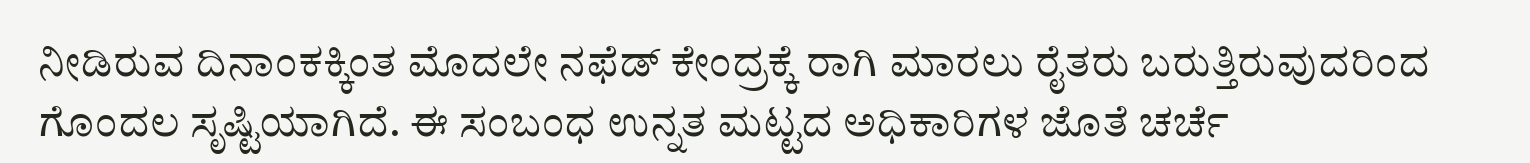ನೀಡಿರುವ ದಿನಾಂಕಕ್ಕಿಂತ ಮೊದಲೇ ನಫೆಡ್‌ ಕೇಂದ್ರಕ್ಕೆ ರಾಗಿ ಮಾರಲು ರೈತರು ಬರುತ್ತಿರುವುದರಿಂದ ಗೊಂದಲ ಸೃಷ್ಟಿಯಾಗಿದೆ. ಈ ಸಂಬಂಧ ಉನ್ನತ ಮಟ್ಟದ ಅಧಿಕಾರಿಗಳ ಜೊತೆ ಚರ್ಚೆ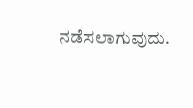ನಡೆಸಲಾಗುವುದು.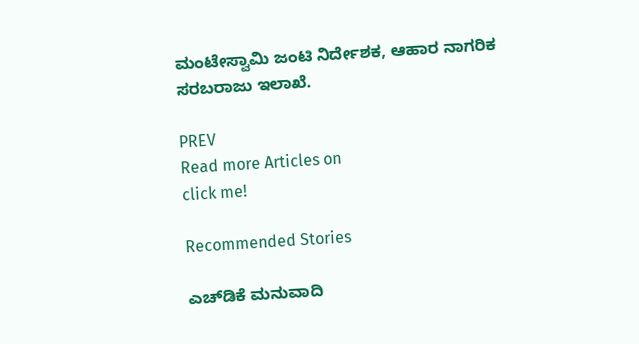ಮಂಟೇಸ್ವಾಮಿ ಜಂಟಿ ನಿರ್ದೇಶಕ, ಆಹಾರ ನಾಗರಿಕ ಸರಬರಾಜು ಇಲಾಖೆ.

PREV
Read more Articles on
click me!

Recommended Stories

ಎಚ್‌ಡಿಕೆ ಮನುವಾದಿ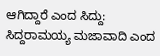ಆಗಿದ್ದಾರೆ ಎಂದ ಸಿದ್ದು: ಸಿದ್ದರಾಮಯ್ಯ ಮಜಾವಾದಿ ಎಂದ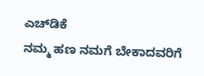ಎಚ್‌ಡಿಕೆ
ನಮ್ಮ ಹಣ ನಮಗೆ ಬೇಕಾದವರಿಗೆ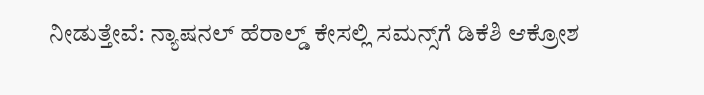ನೀಡುತ್ತೇವೆ: ನ್ಯಾಷನಲ್ ಹೆರಾಲ್ಡ್ ಕೇಸಲ್ಲಿ ಸಮನ್ಸ್‌ಗೆ ಡಿಕೆಶಿ ಆಕ್ರೋಶ